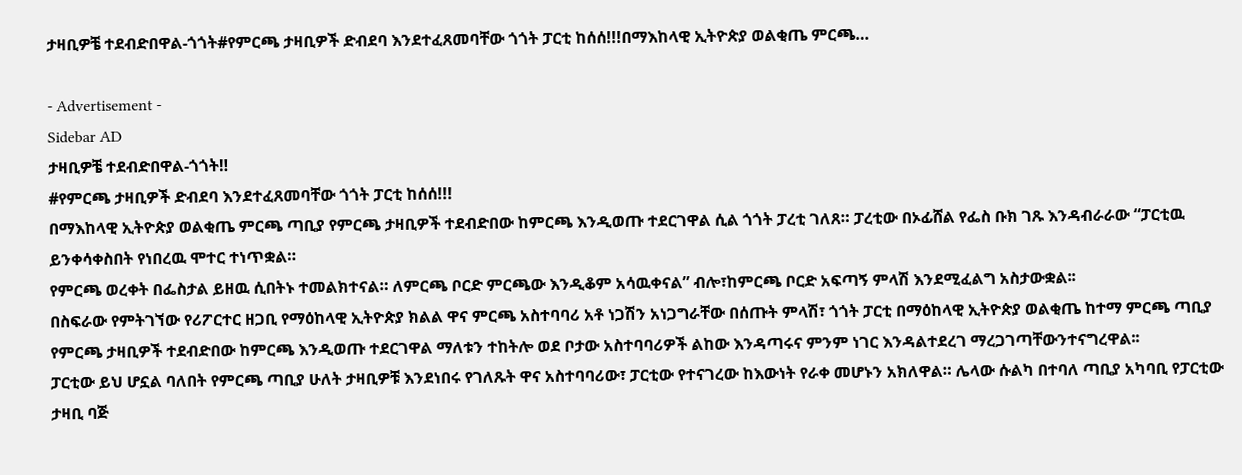ታዛቢዎቼ ተደብድበዋል-ጎጎት#የምርጫ ታዛቢዎች ድብደባ እንደተፈጸመባቸው ጎጎት ፓርቲ ከሰሰ!!!በማእከላዊ ኢትዮጵያ ወልቂጤ ምርጫ…

- Advertisement -
Sidebar AD
ታዛቢዎቼ ተደብድበዋል-ጎጎት‼
#የምርጫ ታዛቢዎች ድብደባ እንደተፈጸመባቸው ጎጎት ፓርቲ ከሰሰ!!!
በማእከላዊ ኢትዮጵያ ወልቂጤ ምርጫ ጣቢያ የምርጫ ታዛቢዎች ተደብድበው ከምርጫ እንዲወጡ ተደርገዋል ሲል ጎጎት ፓረቲ ገለጸ። ፓረቲው በኦፊሸል የፌስ ቡክ ገጹ እንዳብራራው “ፓርቲዉ ይንቀሳቀስበት የነበረዉ ሞተር ተነጥቋል።
የምርጫ ወረቀት በፌስታል ይዘዉ ሲበትኑ ተመልክተናል። ለምርጫ ቦርድ ምርጫው እንዲቆም አሳዉቀናል” ብሎ፣ከምርጫ ቦርድ አፍጣኝ ምላሽ እንደሚፈልግ አስታውቋል፡፡
በስፍራው የምትገኘው የሪፖርተር ዘጋቢ የማዕከላዊ ኢትዮጵያ ክልል ዋና ምርጫ አስተባባሪ አቶ ነጋሽን አነጋግራቸው በሰጡት ምላሽ፣ ጎጎት ፓርቲ በማዕከላዊ ኢትዮጵያ ወልቂጤ ከተማ ምርጫ ጣቢያ የምርጫ ታዛቢዎች ተደብድበው ከምርጫ እንዲወጡ ተደርገዋል ማለቱን ተከትሎ ወደ ቦታው አስተባባሪዎች ልከው እንዳጣሩና ምንም ነገር እንዳልተደረገ ማረጋገጣቸውንተናግረዋል፡፡
ፓርቲው ይህ ሆኗል ባለበት የምርጫ ጣቢያ ሁለት ታዛቢዎቹ እንደነበሩ የገለጹት ዋና አስተባባሪው፣ ፓርቲው የተናገረው ከእውነት የራቀ መሆኑን አክለዋል። ሌላው ሱልካ በተባለ ጣቢያ አካባቢ የፓርቲው ታዛቢ ባጅ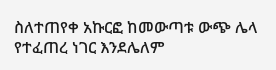ስለተጠየቀ አኩርፎ ከመውጣቱ ውጭ ሌላ የተፈጠረ ነገር እንደሌለም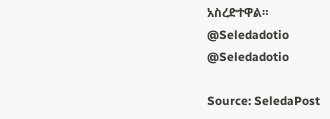አስረድተዋል።
@Seledadotio
@Seledadotio

Source: SeledaPost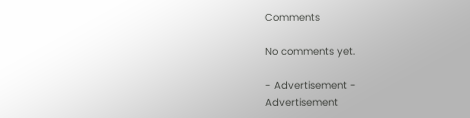Comments

No comments yet.

- Advertisement -
Advertisement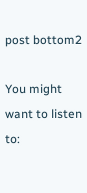post bottom2

You might want to listen to: